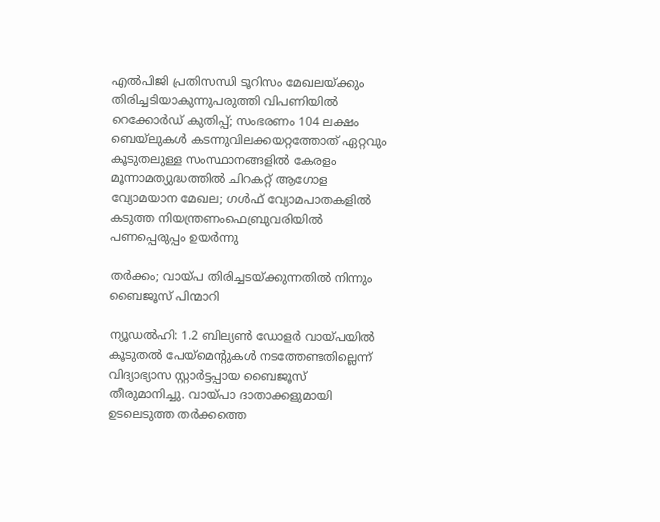എല്‍പിജി പ്രതിസന്ധി ടൂറിസം മേഖലയ്ക്കും തിരിച്ചടിയാകുന്നുപരുത്തി വിപണിയില്‍ റെക്കോര്‍ഡ് കുതിപ്പ്; സംഭരണം 104 ലക്ഷം ബെയ്‌ലുകള്‍ കടന്നുവിലക്കയറ്റത്തോത് ഏറ്റവും കൂടുതലുള്ള സംസ്ഥാനങ്ങളിൽ കേരളം മൂന്നാമത്യുദ്ധത്തില്‍ ചിറകറ്റ് ആഗോള വ്യോമയാന മേഖല; ഗള്‍ഫ് വ്യോമപാതകളില്‍ കടുത്ത നിയന്ത്രണംഫെബ്രുവരിയിൽ പണപ്പെരുപ്പം ഉയർന്നു

തര്‍ക്കം; വായ്പ തിരിച്ചടയ്ക്കുന്നതില്‍ നിന്നും ബൈജൂസ് പിന്മാറി

ന്യൂഡല്‍ഹി: 1.2 ബില്യണ്‍ ഡോളര്‍ വായ്പയില്‍ കൂടുതല്‍ പേയ്‌മെന്റുകള്‍ നടത്തേണ്ടതില്ലെന്ന് വിദ്യാഭ്യാസ സ്റ്റാര്‍ട്ടപ്പായ ബൈജൂസ് തീരുമാനിച്ചു. വായ്പാ ദാതാക്കളുമായി ഉടലെടുത്ത തര്‍ക്കത്തെ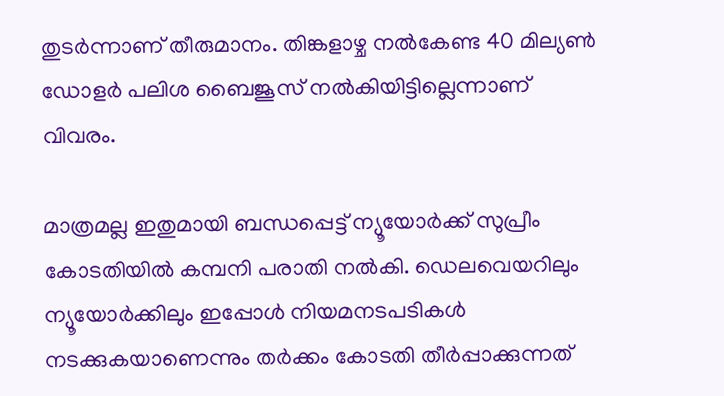തുടര്‍ന്നാണ് തീരുമാനം. തിങ്കളാഴ്ച നല്‍കേണ്ട 40 മില്യണ്‍ ഡോളര്‍ പലിശ ബൈജൂസ് നല്‍കിയിട്ടില്ലെന്നാണ് വിവരം.

മാത്രമല്ല ഇതുമായി ബന്ധപ്പെട്ട് ന്യൂയോര്‍ക്ക് സുപ്രീം കോടതിയില്‍ കമ്പനി പരാതി നല്‍കി. ഡെലവെയറിലും ന്യൂയോര്‍ക്കിലും ഇപ്പോള്‍ നിയമനടപടികള്‍ നടക്കുകയാണെന്നും തര്‍ക്കം കോടതി തീര്‍പ്പാക്കുന്നത്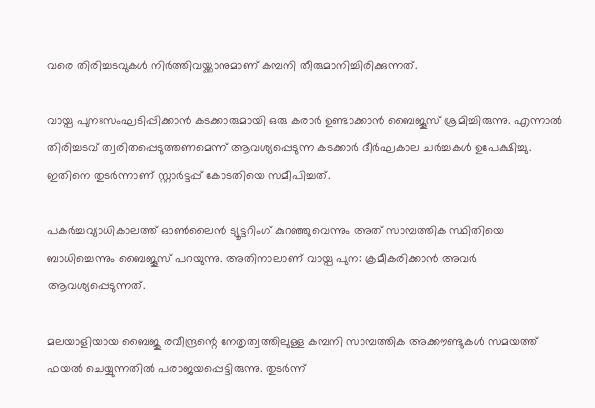വരെ തിരിച്ചടവുകള്‍ നിര്‍ത്തിവയ്ക്കാനുമാണ് കമ്പനി തീരുമാനിച്ചിരിക്കുന്നത്.

വായ്പ പുനഃസംഘടിപ്പിക്കാന്‍ കടക്കാരുമായി ഒരു കരാര്‍ ഉണ്ടാക്കാന്‍ ബൈജൂസ് ശ്രമിച്ചിരുന്നു. എന്നാല്‍ തിരിച്ചടവ് ത്വരിതപ്പെടുത്തണമെന്ന് ആവശ്യപ്പെടുന്ന കടക്കാര്‍ ദീര്‍ഘകാല ചര്‍ച്ചകള്‍ ഉപേക്ഷിച്ചു. ഇതിനെ തുടര്‍ന്നാണ് സ്റ്റാര്‍ട്ടപ്പ് കോടതിയെ സമീപിച്ചത്.

പകര്‍ച്ചവ്യാധികാലത്ത് ഓണ്‍ലൈന്‍ ട്യൂട്ടറിംഗ് കുറഞ്ഞുവെന്നും അത് സാമ്പത്തിക സ്ഥിതിയെ ബാധിച്ചെന്നും ബൈജൂസ് പറയുന്നു. അതിനാലാണ് വായ്പ പുന: ക്രമീകരിക്കാന്‍ അവര്‍ ആവശ്യപ്പെടുന്നത്.

മലയാളിയായ ബൈജു രവീന്ദ്രന്റെ നേതൃത്വത്തിലുള്ള കമ്പനി സാമ്പത്തിക അക്കൗണ്ടുകള്‍ സമയത്ത് ഫയല്‍ ചെയ്യുന്നതില്‍ പരാജയപ്പെട്ടിരുന്നു. തുടര്‍ന്ന്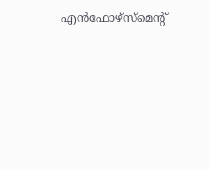എന്‍ഫോഴ്‌സ്‌മെന്റ്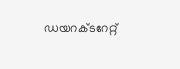ഡയറക്ടറേറ്റ്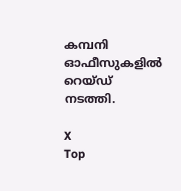കമ്പനി ഓഫീസുകളില്‍ റെയ്ഡ് നടത്തി.

X
Top